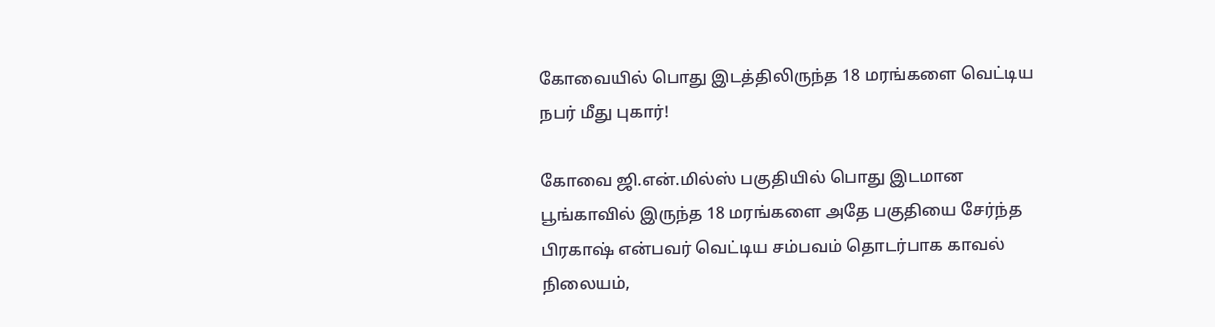கோவையில் பொது இடத்திலிருந்த 18 மரங்களை வெட்டிய நபர் மீது புகார்!

கோவை ஜி.என்.மில்ஸ் பகுதியில் பொது இடமான பூங்காவில் இருந்த 18 மரங்களை அதே பகுதியை சேர்ந்த பிரகாஷ் என்பவர் வெட்டிய சம்பவம் தொடர்பாக காவல் நிலையம்,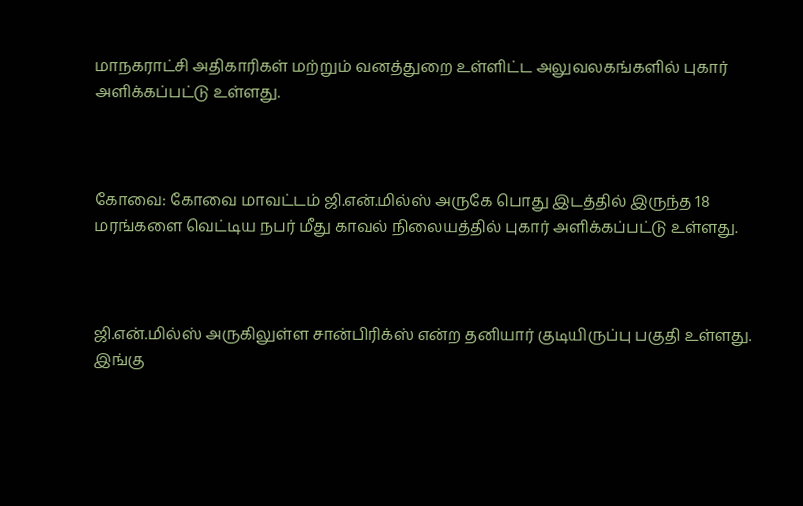மாநகராட்சி அதிகாரிகள் மற்றும் வனத்துறை உள்ளிட்ட அலுவலகங்களில் புகார் அளிக்கப்பட்டு உள்ளது.



கோவை: கோவை மாவட்டம் ஜி.என்.மில்ஸ் அருகே பொது இடத்தில் இருந்த 18 மரங்களை வெட்டிய நபர் மீது காவல் நிலையத்தில் புகார் அளிக்கப்பட்டு உள்ளது.



ஜி.என்.மில்ஸ் அருகிலுள்ள சான்பிரிக்ஸ் என்ற தனியார் குடியிருப்பு பகுதி உள்ளது. இங்கு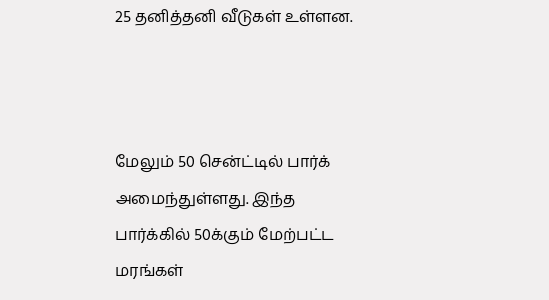25 தனித்தனி வீடுகள் உள்ளன.



மேலும் 50 சென்ட்டில் பார்க் அமைந்துள்ளது. இந்த பார்க்கில் 50க்கும் மேற்பட்ட மரங்கள்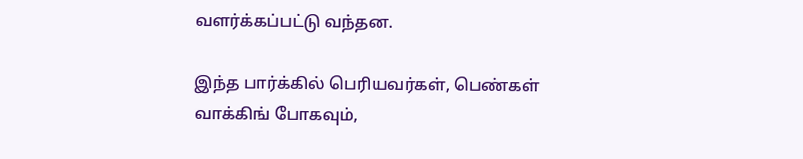வளர்க்கப்பட்டு வந்தன.

இந்த பார்க்கில் பெரியவர்கள், பெண்கள் வாக்கிங் போகவும்,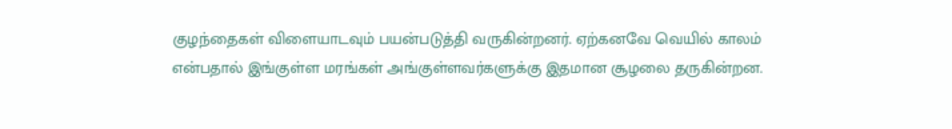குழந்தைகள் விளையாடவும் பயன்படுத்தி வருகின்றனர். ஏற்கனவே வெயில் காலம் என்பதால் இங்குள்ள மரங்கள் அங்குள்ளவர்களுக்கு இதமான சூழலை தருகின்றன.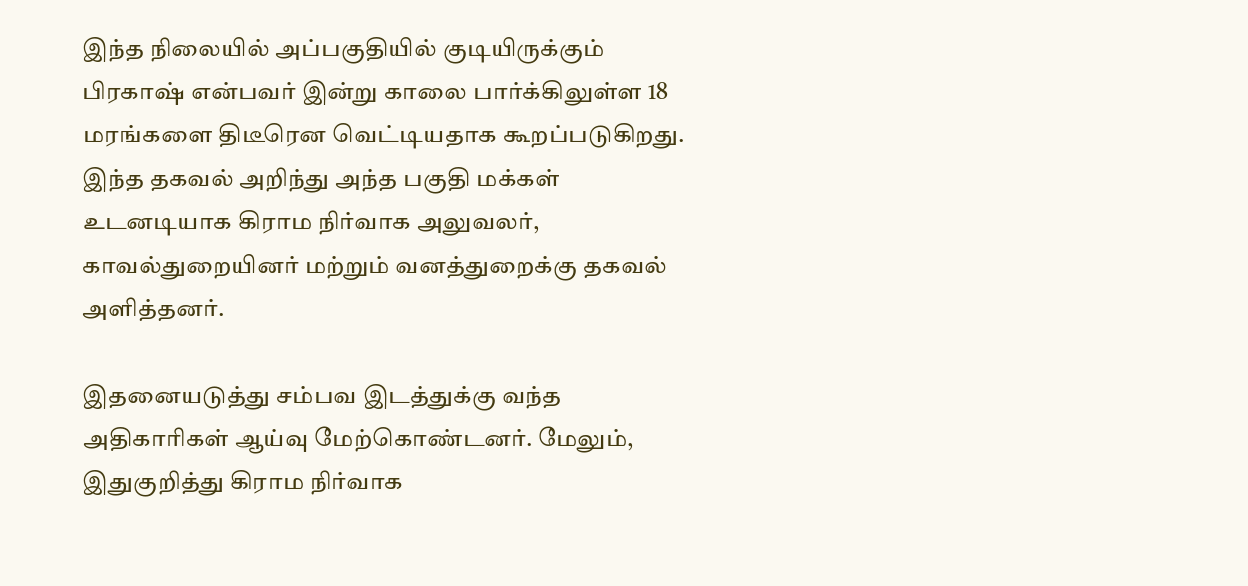இந்த நிலையில் அப்பகுதியில் குடியிருக்கும் பிரகாஷ் என்பவர் இன்று காலை பார்க்கிலுள்ள 18 மரங்களை திடீரென வெட்டியதாக கூறப்படுகிறது. இந்த தகவல் அறிந்து அந்த பகுதி மக்கள் உடனடியாக கிராம நிர்வாக அலுவலர், காவல்துறையினர் மற்றும் வனத்துறைக்கு தகவல் அளித்தனர்.

இதனையடுத்து சம்பவ இடத்துக்கு வந்த அதிகாரிகள் ஆய்வு மேற்கொண்டனர். மேலும், இதுகுறித்து கிராம நிர்வாக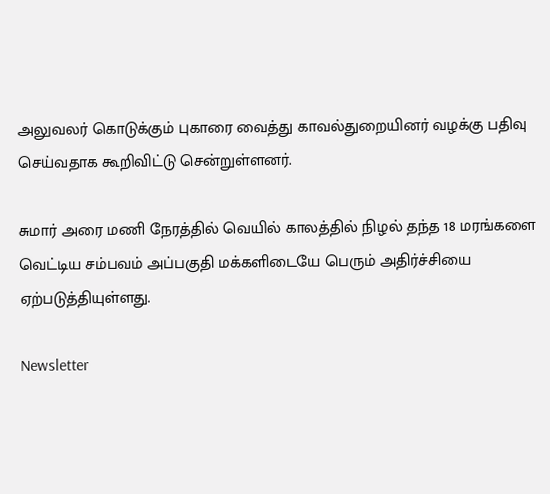அலுவலர் கொடுக்கும் புகாரை வைத்து காவல்துறையினர் வழக்கு பதிவு செய்வதாக கூறிவிட்டு சென்றுள்ளனர்.

சுமார் அரை மணி நேரத்தில் வெயில் காலத்தில் நிழல் தந்த 18 மரங்களை வெட்டிய சம்பவம் அப்பகுதி மக்களிடையே பெரும் அதிர்ச்சியை ஏற்படுத்தியுள்ளது.

Newsletter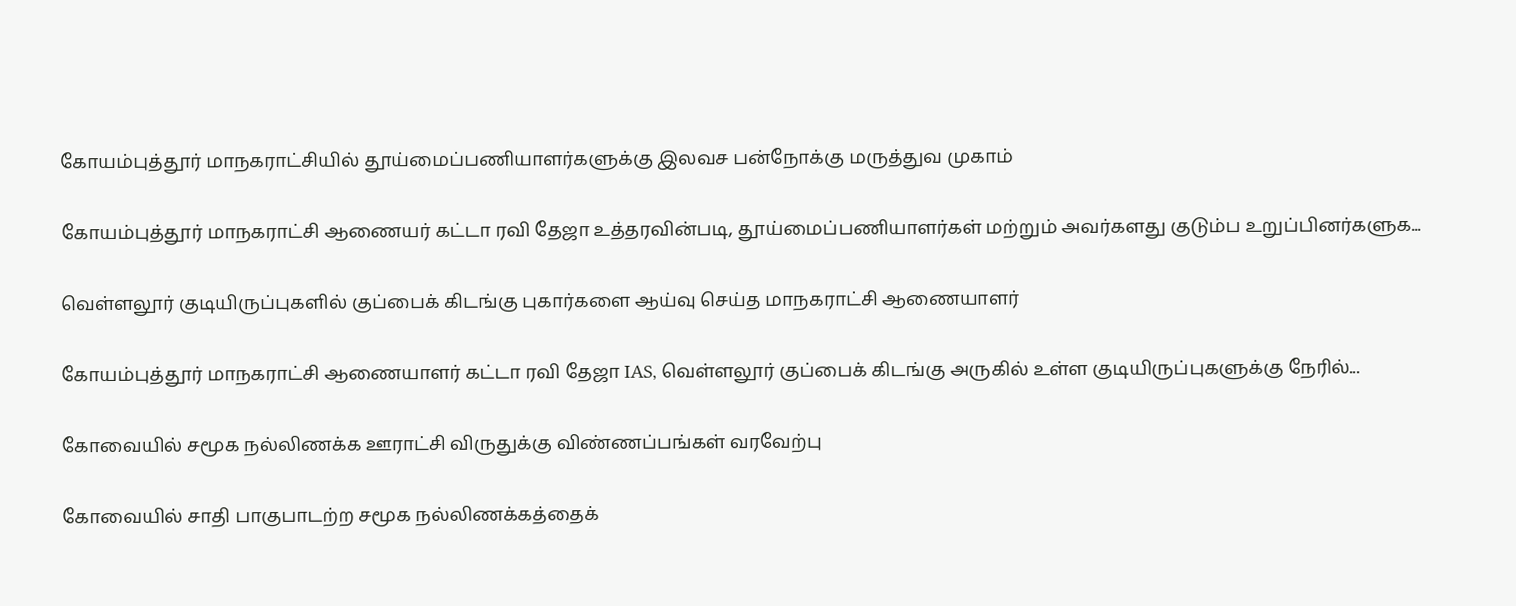கோயம்புத்தூர் மாநகராட்சியில் தூய்மைப்பணியாளர்களுக்கு இலவச பன்நோக்கு மருத்துவ முகாம்

கோயம்புத்தூர் மாநகராட்சி ஆணையர் கட்டா ரவி தேஜா உத்தரவின்படி, தூய்மைப்பணியாளர்கள் மற்றும் அவர்களது குடும்ப உறுப்பினர்களுக...

வெள்ளலூர் குடியிருப்புகளில் குப்பைக் கிடங்கு புகார்களை ஆய்வு செய்த மாநகராட்சி ஆணையாளர்

கோயம்புத்தூர் மாநகராட்சி ஆணையாளர் கட்டா ரவி தேஜா IAS, வெள்ளலூர் குப்பைக் கிடங்கு அருகில் உள்ள குடியிருப்புகளுக்கு நேரில்...

கோவையில் சமூக நல்லிணக்க ஊராட்சி விருதுக்கு விண்ணப்பங்கள் வரவேற்பு

கோவையில் சாதி பாகுபாடற்ற சமூக நல்லிணக்கத்தைக்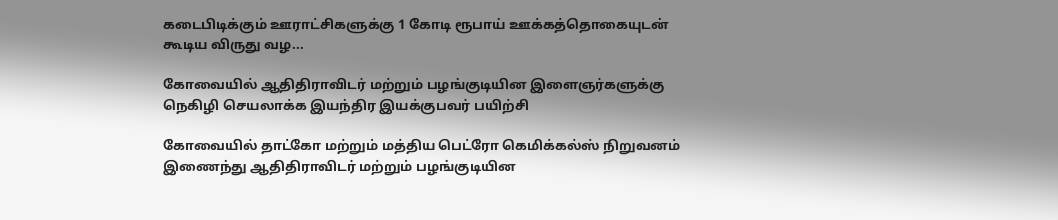கடைபிடிக்கும் ஊராட்சிகளுக்கு 1 கோடி ரூபாய் ஊக்கத்தொகையுடன் கூடிய விருது வழ...

கோவையில் ஆதிதிராவிடர் மற்றும் பழங்குடியின இளைஞர்களுக்கு நெகிழி செயலாக்க இயந்திர இயக்குபவர் பயிற்சி

கோவையில் தாட்கோ மற்றும் மத்திய பெட்ரோ கெமிக்கல்ஸ் நிறுவனம் இணைந்து ஆதிதிராவிடர் மற்றும் பழங்குடியின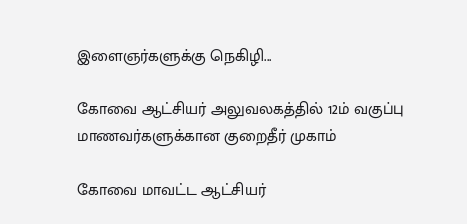இளைஞர்களுக்கு நெகிழி...

கோவை ஆட்சியர் அலுவலகத்தில் 12ம் வகுப்பு மாணவர்களுக்கான குறைதீர் முகாம்

கோவை மாவட்ட ஆட்சியர்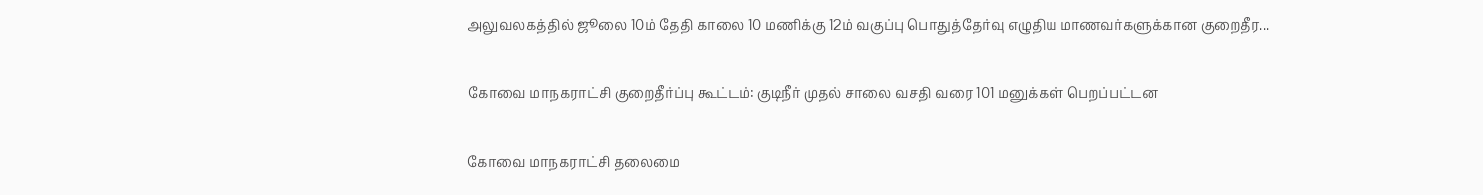அலுவலகத்தில் ஜூலை 10ம் தேதி காலை 10 மணிக்கு 12ம் வகுப்பு பொதுத்தேர்வு எழுதிய மாணவர்களுக்கான குறைதீர...

கோவை மாநகராட்சி குறைதீர்ப்பு கூட்டம்: குடிநீர் முதல் சாலை வசதி வரை 101 மனுக்கள் பெறப்பட்டன

கோவை மாநகராட்சி தலைமை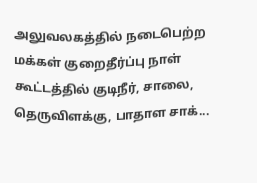அலுவலகத்தில் நடைபெற்ற மக்கள் குறைதீர்ப்பு நாள் கூட்டத்தில் குடிநீர், சாலை, தெருவிளக்கு, பாதாள சாக்...